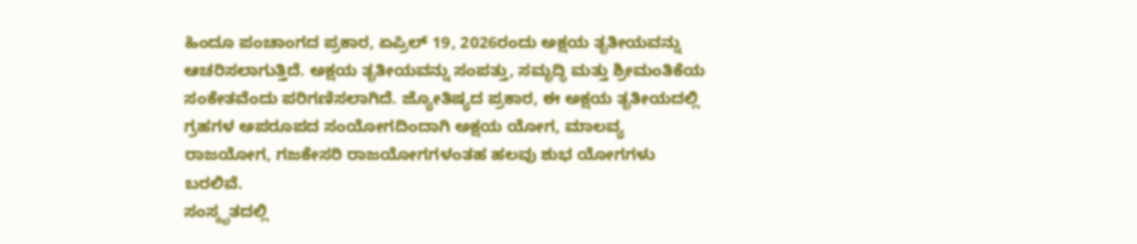ಹಿಂದೂ ಪಂಚಾಂಗದ ಪ್ರಕಾರ, ಏಪ್ರಿಲ್ 19, 2026ರಂದು ಅಕ್ಷಯ ತೃತೀಯವನ್ನು ಆಚರಿಸಲಾಗುತ್ತಿದೆ. ಅಕ್ಷಯ ತೃತೀಯವನ್ನು ಸಂಪತ್ತು, ಸಮೃದ್ಧಿ ಮತ್ತು ಶ್ರೀಮಂತಿಕೆಯ ಸಂಕೇತವೆಂದು ಪರಿಗಣಿಸಲಾಗಿದೆ. ಜ್ಯೋತಿಷ್ಯದ ಪ್ರಕಾರ, ಈ ಅಕ್ಷಯ ತೃತೀಯದಲ್ಲಿ ಗ್ರಹಗಳ ಅಪರೂಪದ ಸಂಯೋಗದಿಂದಾಗಿ ಅಕ್ಷಯ ಯೋಗ, ಮಾಲವ್ಯ ರಾಜಯೋಗ, ಗಜಕೇಸರಿ ರಾಜಯೋಗಗಳಂತಹ ಹಲವು ಶುಭ ಯೋಗಗಳು ಬರಲಿವೆ.
ಸಂಸ್ಕೃತದಲ್ಲಿ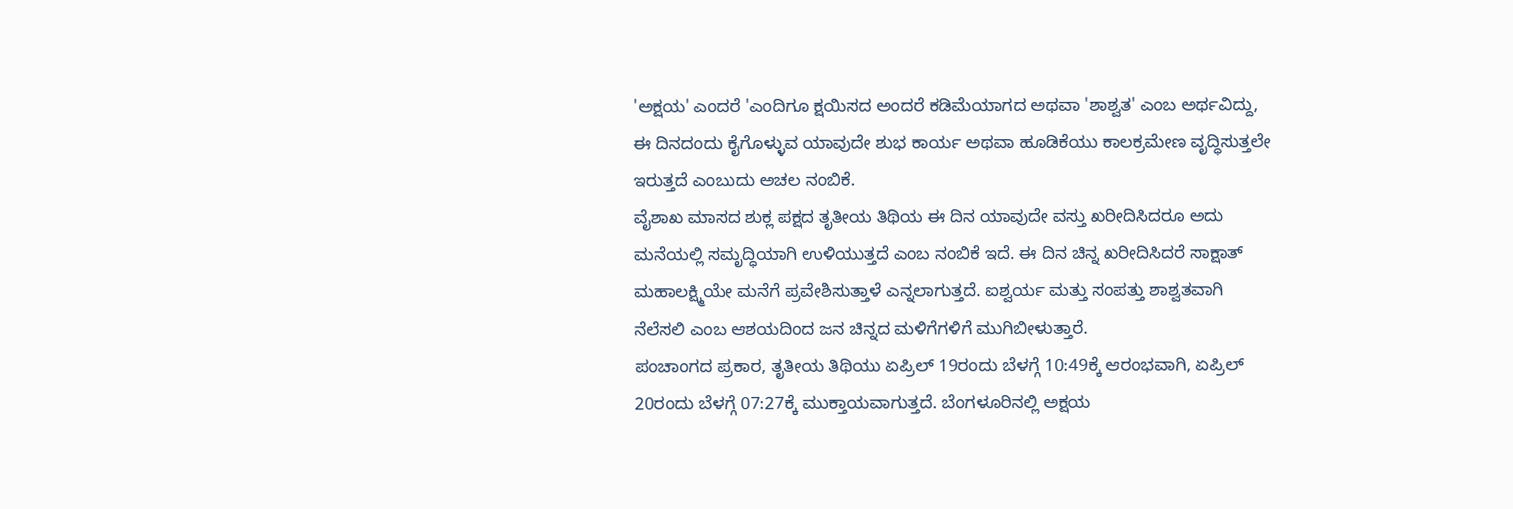'ಅಕ್ಷಯ' ಎಂದರೆ 'ಎಂದಿಗೂ ಕ್ಷಯಿಸದ ಅಂದರೆ ಕಡಿಮೆಯಾಗದ ಅಥವಾ 'ಶಾಶ್ವತ' ಎಂಬ ಅರ್ಥವಿದ್ದು, ಈ ದಿನದಂದು ಕೈಗೊಳ್ಳುವ ಯಾವುದೇ ಶುಭ ಕಾರ್ಯ ಅಥವಾ ಹೂಡಿಕೆಯು ಕಾಲಕ್ರಮೇಣ ವೃದ್ಧಿಸುತ್ತಲೇ ಇರುತ್ತದೆ ಎಂಬುದು ಅಚಲ ನಂಬಿಕೆ.
ವೈಶಾಖ ಮಾಸದ ಶುಕ್ಲ ಪಕ್ಷದ ತೃತೀಯ ತಿಥಿಯ ಈ ದಿನ ಯಾವುದೇ ವಸ್ತು ಖರೀದಿಸಿದರೂ ಅದು ಮನೆಯಲ್ಲಿ ಸಮೃದ್ಧಿಯಾಗಿ ಉಳಿಯುತ್ತದೆ ಎಂಬ ನಂಬಿಕೆ ಇದೆ. ಈ ದಿನ ಚಿನ್ನ ಖರೀದಿಸಿದರೆ ಸಾಕ್ಷಾತ್ ಮಹಾಲಕ್ಷ್ಮಿಯೇ ಮನೆಗೆ ಪ್ರವೇಶಿಸುತ್ತಾಳೆ ಎನ್ನಲಾಗುತ್ತದೆ. ಐಶ್ವರ್ಯ ಮತ್ತು ಸಂಪತ್ತು ಶಾಶ್ವತವಾಗಿ ನೆಲೆಸಲಿ ಎಂಬ ಆಶಯದಿಂದ ಜನ ಚಿನ್ನದ ಮಳಿಗೆಗಳಿಗೆ ಮುಗಿಬೀಳುತ್ತಾರೆ.
ಪಂಚಾಂಗದ ಪ್ರಕಾರ, ತೃತೀಯ ತಿಥಿಯು ಏಪ್ರಿಲ್ 19ರಂದು ಬೆಳಗ್ಗೆ 10:49ಕ್ಕೆ ಆರಂಭವಾಗಿ, ಏಪ್ರಿಲ್ 20ರಂದು ಬೆಳಗ್ಗೆ 07:27ಕ್ಕೆ ಮುಕ್ತಾಯವಾಗುತ್ತದೆ. ಬೆಂಗಳೂರಿನಲ್ಲಿ ಅಕ್ಷಯ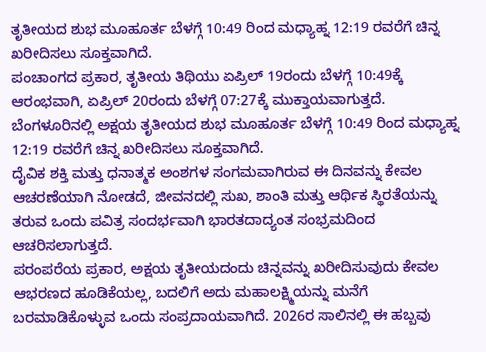ತೃತೀಯದ ಶುಭ ಮೂಹೂರ್ತ ಬೆಳಗ್ಗೆ 10:49 ರಿಂದ ಮಧ್ಯಾಹ್ನ 12:19 ರವರೆಗೆ ಚಿನ್ನ ಖರೀದಿಸಲು ಸೂಕ್ತವಾಗಿದೆ.
ಪಂಚಾಂಗದ ಪ್ರಕಾರ, ತೃತೀಯ ತಿಥಿಯು ಏಪ್ರಿಲ್ 19ರಂದು ಬೆಳಗ್ಗೆ 10:49ಕ್ಕೆ ಆರಂಭವಾಗಿ, ಏಪ್ರಿಲ್ 20ರಂದು ಬೆಳಗ್ಗೆ 07:27ಕ್ಕೆ ಮುಕ್ತಾಯವಾಗುತ್ತದೆ. ಬೆಂಗಳೂರಿನಲ್ಲಿ ಅಕ್ಷಯ ತೃತೀಯದ ಶುಭ ಮೂಹೂರ್ತ ಬೆಳಗ್ಗೆ 10:49 ರಿಂದ ಮಧ್ಯಾಹ್ನ 12:19 ರವರೆಗೆ ಚಿನ್ನ ಖರೀದಿಸಲು ಸೂಕ್ತವಾಗಿದೆ.
ದೈವಿಕ ಶಕ್ತಿ ಮತ್ತು ಧನಾತ್ಮಕ ಅಂಶಗಳ ಸಂಗಮವಾಗಿರುವ ಈ ದಿನವನ್ನು ಕೇವಲ ಆಚರಣೆಯಾಗಿ ನೋಡದೆ, ಜೀವನದಲ್ಲಿ ಸುಖ, ಶಾಂತಿ ಮತ್ತು ಆರ್ಥಿಕ ಸ್ಥಿರತೆಯನ್ನು ತರುವ ಒಂದು ಪವಿತ್ರ ಸಂದರ್ಭವಾಗಿ ಭಾರತದಾದ್ಯಂತ ಸಂಭ್ರಮದಿಂದ ಆಚರಿಸಲಾಗುತ್ತದೆ.
ಪರಂಪರೆಯ ಪ್ರಕಾರ, ಅಕ್ಷಯ ತೃತೀಯದಂದು ಚಿನ್ನವನ್ನು ಖರೀದಿಸುವುದು ಕೇವಲ ಆಭರಣದ ಹೂಡಿಕೆಯಲ್ಲ, ಬದಲಿಗೆ ಅದು ಮಹಾಲಕ್ಷ್ಮಿಯನ್ನು ಮನೆಗೆ ಬರಮಾಡಿಕೊಳ್ಳುವ ಒಂದು ಸಂಪ್ರದಾಯವಾಗಿದೆ. 2026ರ ಸಾಲಿನಲ್ಲಿ ಈ ಹಬ್ಬವು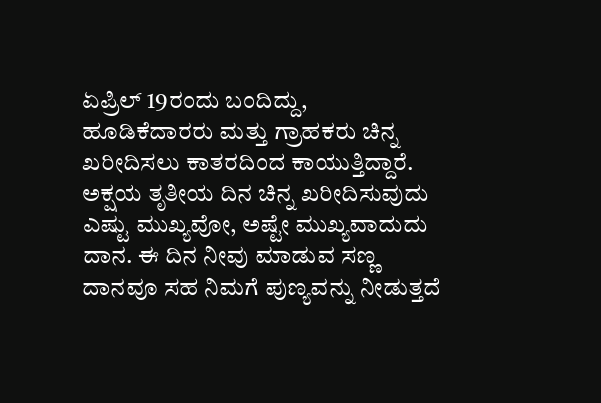ಏಪ್ರಿಲ್ 19ರಂದು ಬಂದಿದ್ದು, ಹೂಡಿಕೆದಾರರು ಮತ್ತು ಗ್ರಾಹಕರು ಚಿನ್ನ ಖರೀದಿಸಲು ಕಾತರದಿಂದ ಕಾಯುತ್ತಿದ್ದಾರೆ.
ಅಕ್ಷಯ ತೃತೀಯ ದಿನ ಚಿನ್ನ ಖರೀದಿಸುವುದು ಎಷ್ಟು ಮುಖ್ಯವೋ, ಅಷ್ಟೇ ಮುಖ್ಯವಾದುದು ದಾನ. ಈ ದಿನ ನೀವು ಮಾಡುವ ಸಣ್ಣ ದಾನವೂ ಸಹ ನಿಮಗೆ ಪುಣ್ಯವನ್ನು ನೀಡುತ್ತದೆ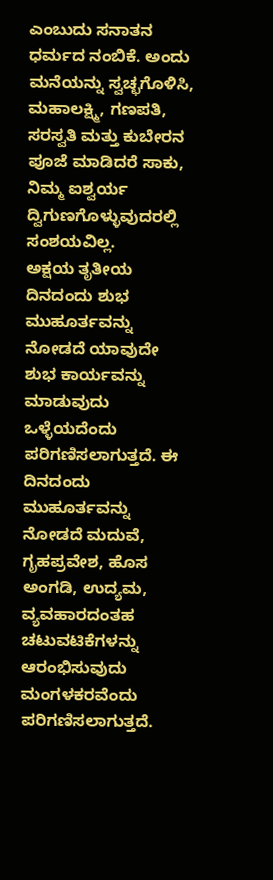ಎಂಬುದು ಸನಾತನ ಧರ್ಮದ ನಂಬಿಕೆ. ಅಂದು ಮನೆಯನ್ನು ಸ್ವಚ್ಛಗೊಳಿಸಿ, ಮಹಾಲಕ್ಷ್ಮಿ, ಗಣಪತಿ, ಸರಸ್ವತಿ ಮತ್ತು ಕುಬೇರನ ಪೂಜೆ ಮಾಡಿದರೆ ಸಾಕು, ನಿಮ್ಮ ಐಶ್ವರ್ಯ ದ್ವಿಗುಣಗೊಳ್ಳುವುದರಲ್ಲಿ ಸಂಶಯವಿಲ್ಲ.
ಅಕ್ಷಯ ತೃತೀಯ ದಿನದಂದು ಶುಭ ಮುಹೂರ್ತವನ್ನು ನೋಡದೆ ಯಾವುದೇ ಶುಭ ಕಾರ್ಯವನ್ನು ಮಾಡುವುದು ಒಳ್ಳೆಯದೆಂದು ಪರಿಗಣಿಸಲಾಗುತ್ತದೆ. ಈ ದಿನದಂದು ಮುಹೂರ್ತವನ್ನು ನೋಡದೆ ಮದುವೆ, ಗೃಹಪ್ರವೇಶ, ಹೊಸ ಅಂಗಡಿ, ಉದ್ಯಮ, ವ್ಯವಹಾರದಂತಹ ಚಟುವಟಿಕೆಗಳನ್ನು ಆರಂಭಿಸುವುದು ಮಂಗಳಕರವೆಂದು ಪರಿಗಣಿಸಲಾಗುತ್ತದೆ.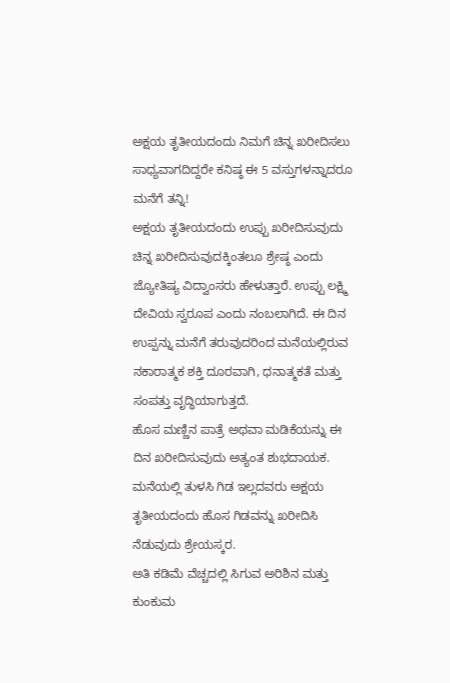ಅಕ್ಷಯ ತೃತೀಯದಂದು ನಿಮಗೆ ಚಿನ್ನ ಖರೀದಿಸಲು ಸಾಧ್ಯವಾಗದಿದ್ದರೇ ಕನಿಷ್ಠ ಈ 5 ವಸ್ತುಗಳನ್ನಾದರೂ ಮನೆಗೆ ತನ್ನಿ!
ಅಕ್ಷಯ ತೃತೀಯದಂದು ಉಪ್ಪು ಖರೀದಿಸುವುದು ಚಿನ್ನ ಖರೀದಿಸುವುದಕ್ಕಿಂತಲೂ ಶ್ರೇಷ್ಠ ಎಂದು ಜ್ಯೋತಿಷ್ಯ ವಿದ್ವಾಂಸರು ಹೇಳುತ್ತಾರೆ. ಉಪ್ಪು ಲಕ್ಷ್ಮಿ ದೇವಿಯ ಸ್ವರೂಪ ಎಂದು ನಂಬಲಾಗಿದೆ. ಈ ದಿನ ಉಪ್ಪನ್ನು ಮನೆಗೆ ತರುವುದರಿಂದ ಮನೆಯಲ್ಲಿರುವ ನಕಾರಾತ್ಮಕ ಶಕ್ತಿ ದೂರವಾಗಿ, ಧನಾತ್ಮಕತೆ ಮತ್ತು ಸಂಪತ್ತು ವೃದ್ಧಿಯಾಗುತ್ತದೆ.
ಹೊಸ ಮಣ್ಣಿನ ಪಾತ್ರೆ ಅಥವಾ ಮಡಿಕೆಯನ್ನು ಈ ದಿನ ಖರೀದಿಸುವುದು ಅತ್ಯಂತ ಶುಭದಾಯಕ.
ಮನೆಯಲ್ಲಿ ತುಳಸಿ ಗಿಡ ಇಲ್ಲದವರು ಅಕ್ಷಯ ತೃತೀಯದಂದು ಹೊಸ ಗಿಡವನ್ನು ಖರೀದಿಸಿ ನೆಡುವುದು ಶ್ರೇಯಸ್ಕರ.
ಅತಿ ಕಡಿಮೆ ವೆಚ್ಚದಲ್ಲಿ ಸಿಗುವ ಅರಿಶಿನ ಮತ್ತು ಕುಂಕುಮ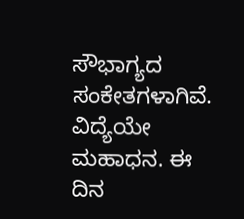ಸೌಭಾಗ್ಯದ ಸಂಕೇತಗಳಾಗಿವೆ.
ವಿದ್ಯೆಯೇ ಮಹಾಧನ. ಈ ದಿನ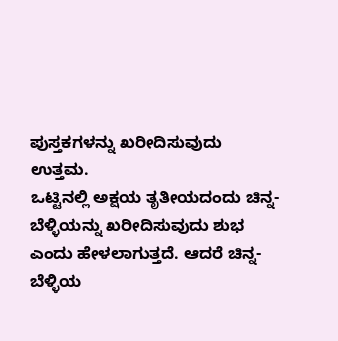ಪುಸ್ತಕಗಳನ್ನು ಖರೀದಿಸುವುದು ಉತ್ತಮ.
ಒಟ್ಟಿನಲ್ಲಿ ಅಕ್ಷಯ ತೃತೀಯದಂದು ಚಿನ್ನ-ಬೆಳ್ಳಿಯನ್ನು ಖರೀದಿಸುವುದು ಶುಭ ಎಂದು ಹೇಳಲಾಗುತ್ತದೆ. ಆದರೆ ಚಿನ್ನ-ಬೆಳ್ಳಿಯ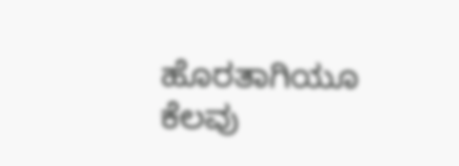ಹೊರತಾಗಿಯೂ ಕೆಲವು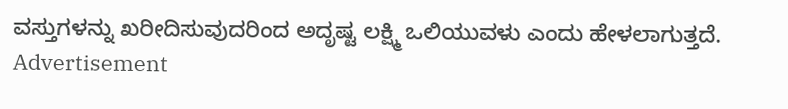ವಸ್ತುಗಳನ್ನು ಖರೀದಿಸುವುದರಿಂದ ಅದೃಷ್ಟ ಲಕ್ಷ್ಮಿ ಒಲಿಯುವಳು ಎಂದು ಹೇಳಲಾಗುತ್ತದೆ.
Advertisement